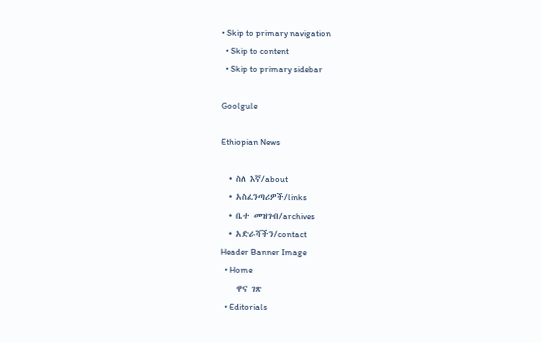• Skip to primary navigation
  • Skip to content
  • Skip to primary sidebar

Goolgule

Ethiopian News

  • ስለ እኛ/about
  • አስፈንጣሪዎች/links
  • ቤተ መዝገብ/archives
  • አድራሻችን/contact
Header Banner Image
  • Home
    ዋና ገጽ
  • Editorials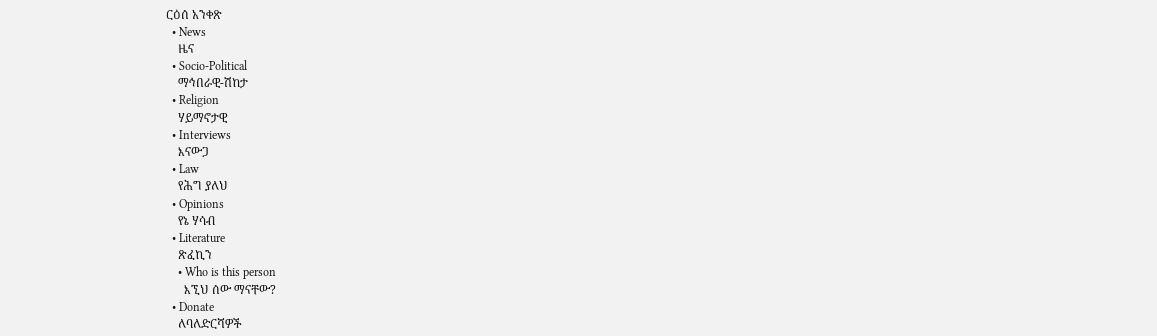ርዕሰ አንቀጽ
  • News
    ዜና
  • Socio-Political
    ማኅበራዊ-ሽከታ
  • Religion
    ሃይማኖታዊ
  • Interviews
    እናውጋ
  • Law
    የሕግ ያለህ
  • Opinions
    የኔ ሃሳብ
  • Literature
    ጽፈኪን
    • Who is this person
      እኚህ ሰው ማናቸው?
  • Donate
    ለባለድርሻዎች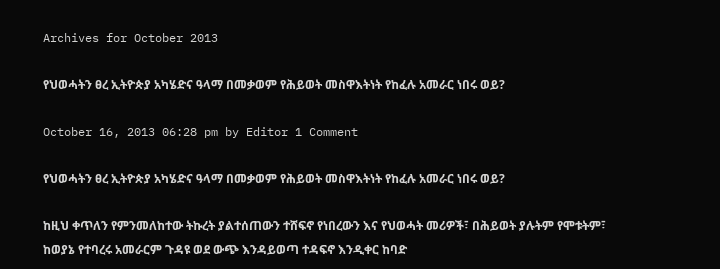Archives for October 2013

የህወሓትን ፀረ ኢትዮጵያ አካሄድና ዓላማ በመቃወም የሕይወት መስዋእትነት የከፈሉ አመራር ነበሩ ወይ?

October 16, 2013 06:28 pm by Editor 1 Comment

የህወሓትን ፀረ ኢትዮጵያ አካሄድና ዓላማ በመቃወም የሕይወት መስዋእትነት የከፈሉ አመራር ነበሩ ወይ?

ከዚህ ቀጥለን የምንመለከተው ትኩረት ያልተሰጠውን ተሸፍኖ የነበረውን እና የህወሓት መሪዎች፣ በሕይወት ያሉትም የሞቱትም፣ ከወያኔ የተባረሩ አመራርም ጉዳዩ ወደ ውጭ እንዳይወጣ ተዳፍኖ እንዲቀር ከባድ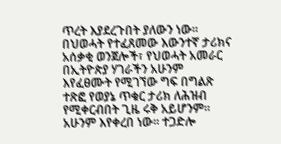ጥረት እያደረጉበት ያለውን ነው። በህወሓት የተፈጸመው እውንተኛ ታሪክና አሰቃቂ ወንጀሎች፣ የህወሓት አመራር በኢትዮጵያ ሃገራችን አሁንም  እየፈፀሙት የሚገኘው ግፍ በግልጽ ተጽፎ የወያኔ ጥቁር ታሪክ ለሕዝብ የሚቀርብበት ጊዜ ሩቅ አይሆንም። አሁንም እየቀረበ ነው። ተጋድሎ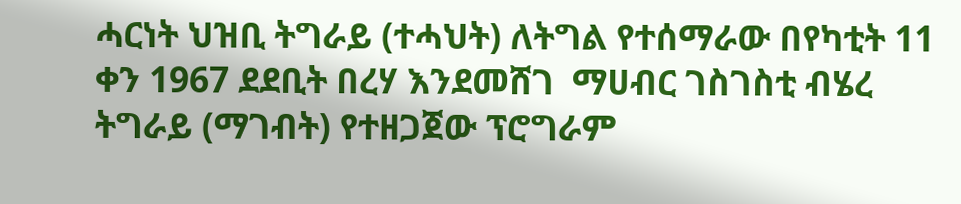ሓርነት ህዝቢ ትግራይ (ተሓህት) ለትግል የተሰማራው በየካቲት 11 ቀን 1967 ደደቢት በረሃ እንደመሸገ  ማሀብር ገስገስቲ ብሄረ ትግራይ (ማገብት) የተዘጋጀው ፕሮግራም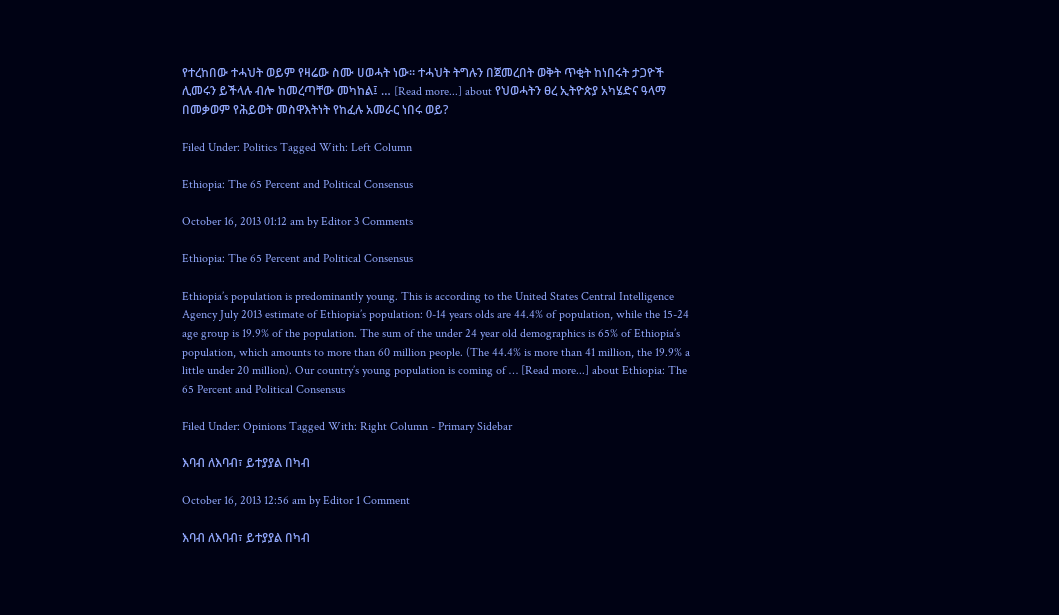የተረከበው ተሓህት ወይም የዛሬው ስሙ ሀወሓት ነው። ተሓህት ትግሉን በጀመረበት ወቅት ጥቂት ከነበሩት ታጋዮች ሊመሩን ይችላሉ ብሎ ከመረጣቸው መካከል፤ … [Read more...] about የህወሓትን ፀረ ኢትዮጵያ አካሄድና ዓላማ በመቃወም የሕይወት መስዋእትነት የከፈሉ አመራር ነበሩ ወይ?

Filed Under: Politics Tagged With: Left Column

Ethiopia: The 65 Percent and Political Consensus

October 16, 2013 01:12 am by Editor 3 Comments

Ethiopia: The 65 Percent and Political Consensus

Ethiopia’s population is predominantly young. This is according to the United States Central Intelligence Agency July 2013 estimate of Ethiopia’s population: 0-14 years olds are 44.4% of population, while the 15-24 age group is 19.9% of the population. The sum of the under 24 year old demographics is 65% of Ethiopia’s population, which amounts to more than 60 million people. (The 44.4% is more than 41 million, the 19.9% a little under 20 million). Our country’s young population is coming of … [Read more...] about Ethiopia: The 65 Percent and Political Consensus

Filed Under: Opinions Tagged With: Right Column - Primary Sidebar

እባብ ለእባብ፣ ይተያያል በካብ

October 16, 2013 12:56 am by Editor 1 Comment

እባብ ለእባብ፣ ይተያያል በካብ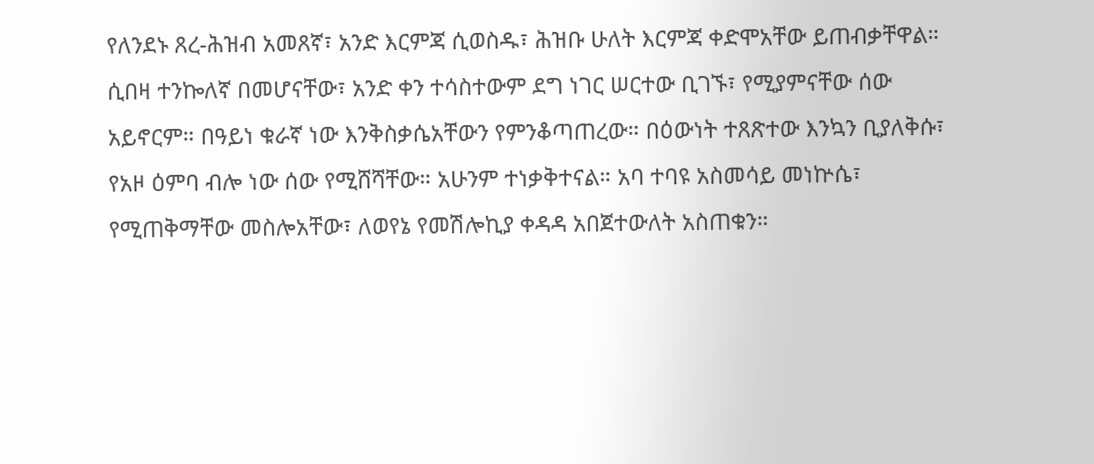የለንደኑ ጸረ-ሕዝብ አመጸኛ፣ አንድ እርምጃ ሲወስዱ፣ ሕዝቡ ሁለት እርምጃ ቀድሞአቸው ይጠብቃቸዋል። ሲበዛ ተንኰለኛ በመሆናቸው፣ አንድ ቀን ተሳስተውም ደግ ነገር ሠርተው ቢገኙ፣ የሚያምናቸው ሰው አይኖርም። በዓይነ ቁራኛ ነው እንቅስቃሴአቸውን የምንቆጣጠረው። በዕውነት ተጸጽተው እንኳን ቢያለቅሱ፣ የአዞ ዕምባ ብሎ ነው ሰው የሚሸሻቸው። አሁንም ተነቃቅተናል። አባ ተባዩ አስመሳይ መነኵሴ፣ የሚጠቅማቸው መስሎአቸው፣ ለወየኔ የመሽሎኪያ ቀዳዳ አበጀተውለት አስጠቁን።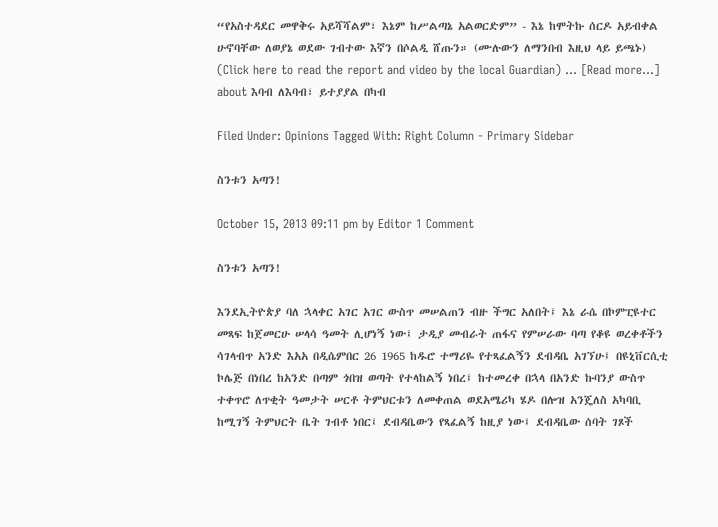“የአስተዳደር መዋቅሩ አይሻሻልም፣ እኔም ከሥልጣኔ አልወርድም” - እኔ ከሞትኩ ሰርዶ አይብቀል ሁኖባቸው ለወያኔ ወደው ገብተው እኛን በሶልዲ ሸጡን። (ሙሉውን ለማንበብ እዚህ ላይ ይጫኑ) (Click here to read the report and video by the local Guardian) … [Read more...] about እባብ ለእባብ፣ ይተያያል በካብ

Filed Under: Opinions Tagged With: Right Column - Primary Sidebar

ስንቱን አጣን!

October 15, 2013 09:11 pm by Editor 1 Comment

ስንቱን አጣን!

እንደኢትዮጵያ ባለ ኋላቀር አገር አገር ውስጥ መሠልጠን ብዙ ችግር አለበት፤ እኔ ራሴ በኮምፒዩተር መጻፍ ከጀመርሁ ሠላሳ ዓመት ሊሆነኝ ነው፤ ታዲያ መብራት ጠፋና የምሠራው ባጣ የቆዩ ወረቀቶችን ሳገላብጥ አንድ እአአ በዲሴምበር 26 1965 ከዱሮ ተማሪዬ የተጻፈልኝን ደብዳቤ አገኘሁ፤ በዩኒቨርሲቲ ኮሌጅ በነበረ ከአንድ በጣም ጎበዝ ወጣት የተላከልኝ ነበረ፤ ከተመረቀ በኋላ በአንድ ኩባንያ ውስጥ ተቀጥሮ ለጥቂት ዓመታት ሠርቶ ትምህርቱን ለመቀጠል ወደአሜሪካ ሄዶ በሎዝ አንጄለስ አካባቢ ከሚገኝ ትምህርት ቤት ገብቶ ነበር፤ ደብዳቤውን የጻፈልኝ ከዚያ ነው፤ ደብዳቤው ሰባት ገጾች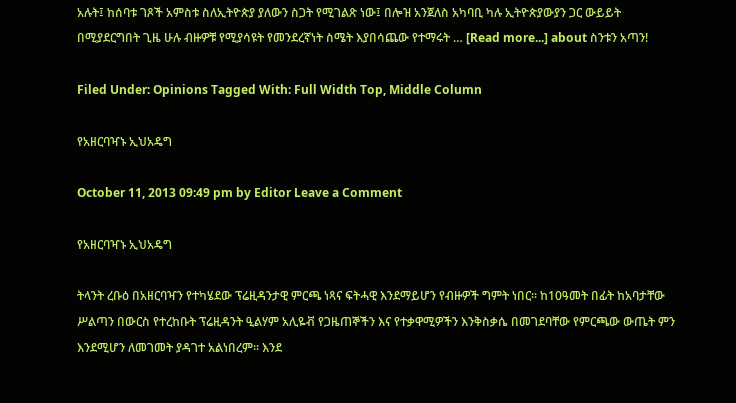አሉት፤ ከሰባቱ ገጾች አምስቱ ስለኢትዮጵያ ያለውን ስጋት የሚገልጽ ነው፤ በሎዝ አንጀለስ አካባቢ ካሉ ኢትዮጵያውያን ጋር ውይይት በሚያደርግበት ጊዜ ሁሉ ብዙዎቹ የሚያሳዩት የመንደረኛነት ስሜት እያበሳጨው የተማሩት … [Read more...] about ስንቱን አጣን!

Filed Under: Opinions Tagged With: Full Width Top, Middle Column

የአዘርባዣኑ ኢህአዴግ

October 11, 2013 09:49 pm by Editor Leave a Comment

የአዘርባዣኑ ኢህአዴግ

ትላንት ረቡዕ በአዘርባዣን የተካሄደው ፕሬዚዳንታዊ ምርጫ ነጻና ፍትሓዊ እንደማይሆን የብዙዎች ግምት ነበር፡፡ ከ10ዓመት በፊት ከአባታቸው ሥልጣን በውርስ የተረከቡት ፕሬዚዳንት ዒልሃም አሊዬቭ የጋዜጠኞችን እና የተቃዋሚዎችን እንቅስቃሴ በመገደባቸው የምርጫው ውጤት ምን እንደሚሆን ለመገመት ያዳገተ አልነበረም፡፡ እንደ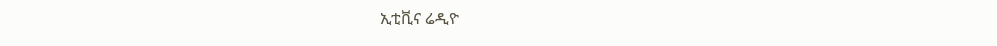ኢቲቪና ሬዲዮ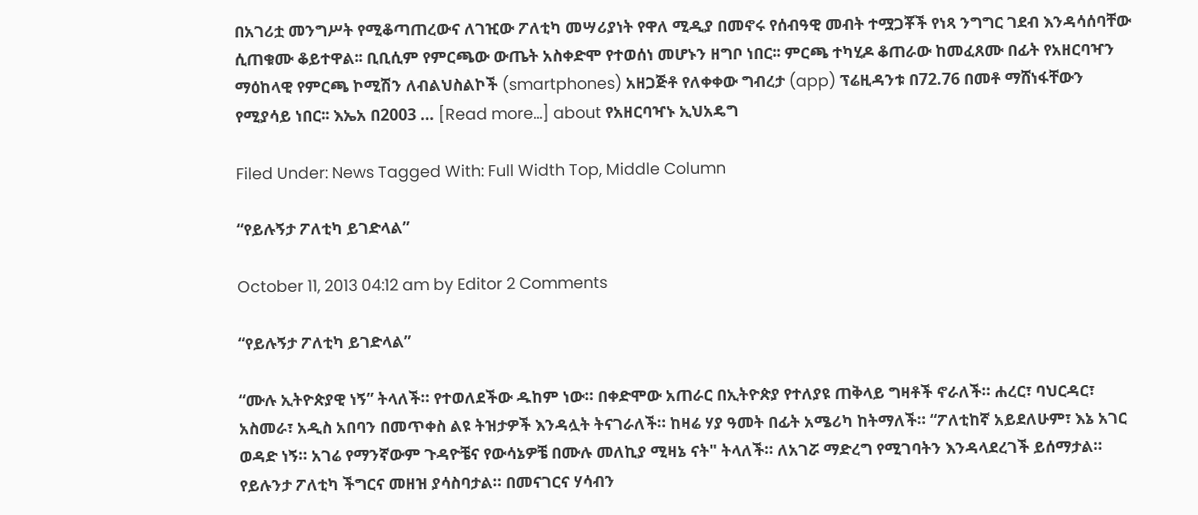በአገሪቷ መንግሥት የሚቆጣጠረውና ለገዢው ፖለቲካ መሣሪያነት የዋለ ሚዲያ በመኖሩ የሰብዓዊ መብት ተሟጋቾች የነጻ ንግግር ገደብ እንዳሳሰባቸው ሲጠቁሙ ቆይተዋል፡፡ ቢቢሲም የምርጫው ውጤት አስቀድሞ የተወሰነ መሆኑን ዘግቦ ነበር፡፡ ምርጫ ተካሂዶ ቆጠራው ከመፈጸሙ በፊት የአዘርባዣን ማዕከላዊ የምርጫ ኮሚሽን ለብልህስልኮች (smartphones) አዘጋጅቶ የለቀቀው ግብረታ (app) ፕሬዚዳንቱ በ72.76 በመቶ ማሸነፋቸውን የሚያሳይ ነበር፡፡ እኤአ በ2003 … [Read more...] about የአዘርባዣኑ ኢህአዴግ

Filed Under: News Tagged With: Full Width Top, Middle Column

“የይሉኝታ ፖለቲካ ይገድላል”

October 11, 2013 04:12 am by Editor 2 Comments

“የይሉኝታ ፖለቲካ ይገድላል”

“ሙሉ ኢትዮጵያዊ ነኝ” ትላለች። የተወለደችው ዱከም ነው። በቀድሞው አጠራር በኢትዮጵያ የተለያዩ ጠቅላይ ግዛቶች ኖራለች። ሐረር፣ ባህርዳር፣ አስመራ፣ አዲስ አበባን በመጥቀስ ልዩ ትዝታዎች እንዳሏት ትናገራለች። ከዛሬ ሃያ ዓመት በፊት አሜሪካ ከትማለች። “ፖለቲከኛ አይደለሁም፣ እኔ አገር ወዳድ ነኝ። አገሬ የማንኛውም ጉዳዮቼና የውሳኔዎቼ በሙሉ መለኪያ ሚዛኔ ናት" ትላለች። ለአገሯ ማድረግ የሚገባትን እንዳላደረገች ይሰማታል። የይሉንታ ፖለቲካ ችግርና መዘዝ ያሳስባታል። በመናገርና ሃሳብን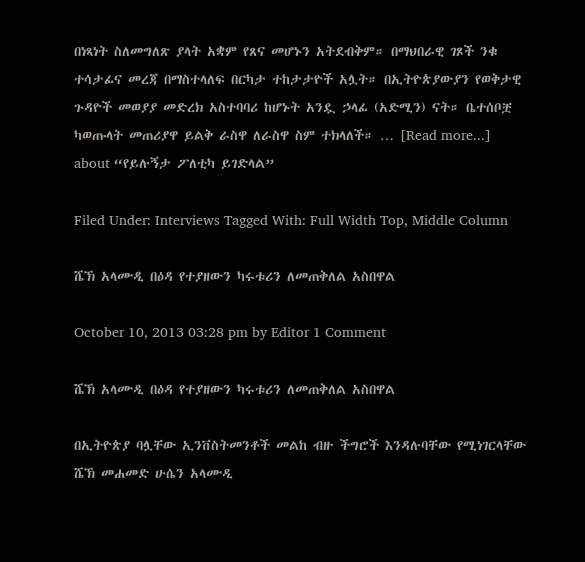በነጻነት ስለመግለጽ ያላት አቋም የጸና መሆኑን አትደብቅም። በማህበራዊ ገጾች ንቁ ተሳታፊና መረጃ በማስተላለፍ በርካታ ተከታታዮች አሏት። በኢትዮጵያውያን የወቅታዊ ጉዳዮች መወያያ መድረክ አስተባባሪ ከሆኑት አንዷ ኃላፊ (አድሚን) ናት። ቤተሰቦቿ ካወጡላት መጠሪያዋ ይልቅ ራስዋ ለራስዋ ስም ተክላለች። … [Read more...] about “የይሉኝታ ፖለቲካ ይገድላል”

Filed Under: Interviews Tagged With: Full Width Top, Middle Column

ሼኽ አላሙዲ በዕዳ የተያዘውን ካሩቱሪን ለመጠቅለል አስበዋል

October 10, 2013 03:28 pm by Editor 1 Comment

ሼኽ አላሙዲ በዕዳ የተያዘውን ካሩቱሪን ለመጠቅለል አስበዋል

በኢትዮጵያ ባሏቸው ኢንቨስትመንቶች መልከ ብዙ ችግሮች እንዳሉባቸው የሚነገርላቸው ሼኽ መሐመድ ሁሴን አላሙዲ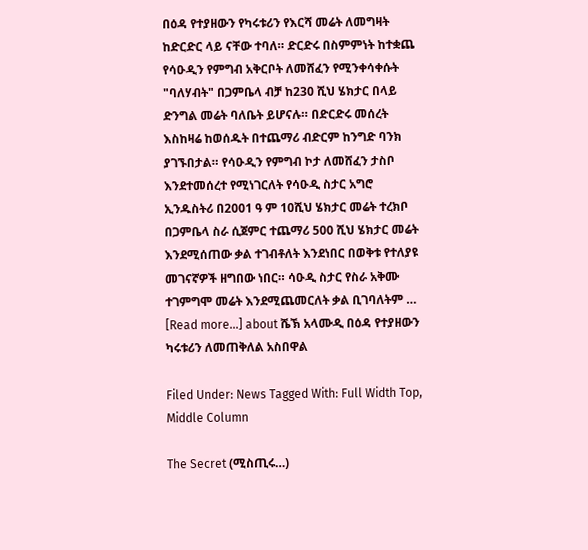በዕዳ የተያዘውን የካሩቱሪን የእርሻ መሬት ለመግዛት ከድርድር ላይ ናቸው ተባለ። ድርድሩ በስምምነት ከተቋጨ የሳዑዲን የምግብ አቅርቦት ለመሸፈን የሚንቀሳቀሱት "ባለሃብት" በጋምቤላ ብቻ ከ230 ሺህ ሄክታር በላይ ድንግል መሬት ባለቤት ይሆናሉ። በድርድሩ መሰረት እስከዛሬ ከወሰዱት በተጨማሪ ብድርም ከንግድ ባንክ ያገኙበታል። የሳዑዲን የምግብ ኮታ ለመሸፈን ታስቦ እንደተመሰረተ የሚነገርለት የሳዑዲ ስታር አግሮ ኢንዱስትሪ በ2001 ዓ ም 10ሺህ ሄክታር መሬት ተረክቦ በጋምቤላ ስራ ሲጀምር ተጨማሪ 500 ሺህ ሄክታር መሬት እንደሚሰጠው ቃል ተገብቶለት እንደነበር በወቅቱ የተለያዩ መገናኛዎች ዘግበው ነበር። ሳዑዲ ስታር የስራ አቅሙ ተገምግሞ መሬት እንደሚጨመርለት ቃል ቢገባለትም … [Read more...] about ሼኽ አላሙዲ በዕዳ የተያዘውን ካሩቱሪን ለመጠቅለል አስበዋል

Filed Under: News Tagged With: Full Width Top, Middle Column

The Secret (ሚስጢሩ…)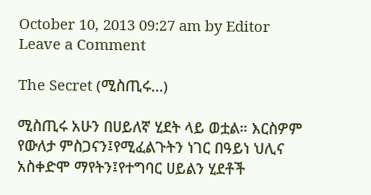October 10, 2013 09:27 am by Editor Leave a Comment

The Secret (ሚስጢሩ…)

ሚስጢሩ አሁን በሀይለኛ ሂደት ላይ ወቷል። እርስዎም የውለታ ምስጋናን፤የሚፈልጉትን ነገር በዓይነ ህሊና አስቀድሞ ማየትን፤የተግባር ሀይልን ሂደቶች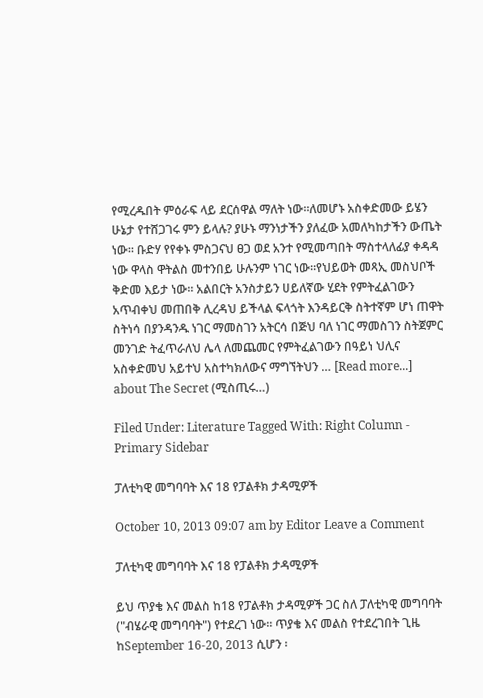የሚረዱበት ምዕራፍ ላይ ደርሰዋል ማለት ነው።ለመሆኑ አስቀድመው ይሄን ሁኔታ የተሸጋገሩ ምን ይላሉ? ያሁኑ ማንነታችን ያለፈው አመለካከታችን ውጤት ነው። ቡድሃ የየቀኑ ምስጋናህ ፀጋ ወደ አንተ የሚመጣበት ማስተላለፊያ ቀዳዳ ነው ዋላስ ዋትልስ መተንበይ ሁሉንም ነገር ነው።የህይወት መጻኢ መስህቦች ቅድመ እይታ ነው። አልበርት አንስታይን ሀይለኛው ሂደት የምትፈልገውን አጥብቀህ መጠበቅ ሊረዳህ ይችላል ፍላጎት እንዳይርቅ ስትተኛም ሆነ ጠዋት ስትነሳ በያንዳንዱ ነገር ማመስገን አትርሳ በጅህ ባለ ነገር ማመስገን ስትጀምር መንገድ ትፈጥራለህ ሌላ ለመጨመር የምትፈልገውን በዓይነ ህሊና አስቀድመህ አይተህ አስተካክለውና ማግኘትህን … [Read more...] about The Secret (ሚስጢሩ…)

Filed Under: Literature Tagged With: Right Column - Primary Sidebar

ፓለቲካዊ መግባባት እና 18 የፓልቶክ ታዳሚዎች

October 10, 2013 09:07 am by Editor Leave a Comment

ፓለቲካዊ መግባባት እና 18 የፓልቶክ ታዳሚዎች

ይህ ጥያቄ እና መልስ ከ18 የፓልቶክ ታዳሚዎች ጋር ስለ ፓለቲካዊ መግባባት ("ብሄራዊ መግባባት") የተደረገ ነው። ጥያቄ እና መልስ የተደረገበት ጊዜ ከSeptember 16-20, 2013 ሲሆን ፡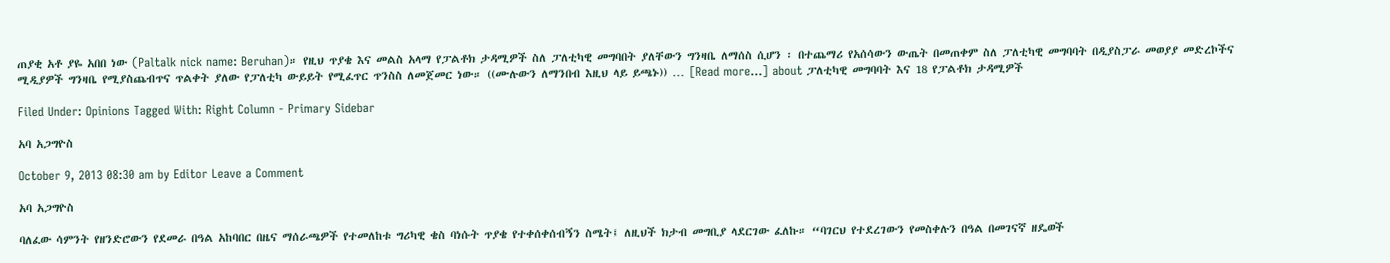ጠያቂ አቶ ያዬ አበበ ነው (Paltalk nick name: Beruhan)። የዚህ ጥያቄ እና መልስ አላማ የፓልቶክ ታዳሚዎች ስለ ፓለቲካዊ መግባበት ያለቸውን ግንዛቤ ለማሰስ ሲሆን ፡ በተጨማሪ የአሰሳውን ውጤት በመጠቀም ስለ ፓለቲካዊ መግባባት በዲያስፓራ መወያያ መድረኮችና ሚዲያዎች ግንዛቤ የሚያስጨብጥና ጥልቀት ያለው የፓለቲካ ውይይት የሚፈጥር ጥንስስ ለመጀመር ነው። ((ሙሉውን ለማንበብ እዚህ ላይ ይጫኑ)) … [Read more...] about ፓለቲካዊ መግባባት እና 18 የፓልቶክ ታዳሚዎች

Filed Under: Opinions Tagged With: Right Column - Primary Sidebar

አባ አጋግዮስ

October 9, 2013 08:30 am by Editor Leave a Comment

አባ አጋግዮስ

ባለፈው ሳምንት የዘንድሮውን የደመራ በዓል አከባበር በዜና ማሰራጫዎች የተመለከቱ ግሪካዊ ቄስ ባነሱት ጥያቄ የተቀሰቀሰብኝን ስሜት፤ ለዚህች ክታብ መግቢያ ላደርገው ፈለኩ። “ባገርህ የተደረገውን የመስቀሉን በዓል በመገናኛ ዘዴወች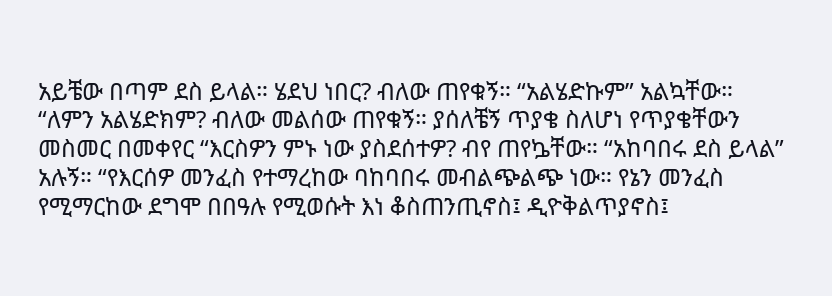አይቼው በጣም ደስ ይላል። ሄደህ ነበር? ብለው ጠየቁኝ። “አልሄድኩም” አልኳቸው። “ለምን አልሄድክም? ብለው መልሰው ጠየቁኝ። ያሰለቼኝ ጥያቄ ስለሆነ የጥያቄቸውን መስመር በመቀየር “እርስዎን ምኑ ነው ያስደሰተዎ? ብየ ጠየኴቸው። “አከባበሩ ደስ ይላል” አሉኝ። “የእርሰዎ መንፈስ የተማረከው ባከባበሩ መብልጭልጭ ነው። የኔን መንፈስ የሚማርከው ደግሞ በበዓሉ የሚወሱት እነ ቆስጠንጢኖስ፤ ዲዮቅልጥያኖስ፤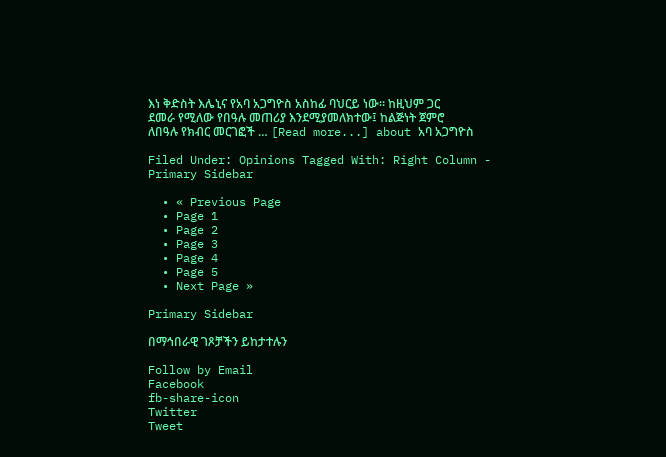እነ ቅድስት እሌኒና የአባ አጋግዮስ አስከፊ ባህርይ ነው። ከዚህም ጋር ደመራ የሚለው የበዓሉ መጠሪያ እንደሚያመለክተው፤ ከልጅነት ጀምሮ ለበዓሉ የክብር መርገፎች … [Read more...] about አባ አጋግዮስ

Filed Under: Opinions Tagged With: Right Column - Primary Sidebar

  • « Previous Page
  • Page 1
  • Page 2
  • Page 3
  • Page 4
  • Page 5
  • Next Page »

Primary Sidebar

በማኅበራዊ ገጾቻችን ይከታተሉን

Follow by Email
Facebook
fb-share-icon
Twitter
Tweet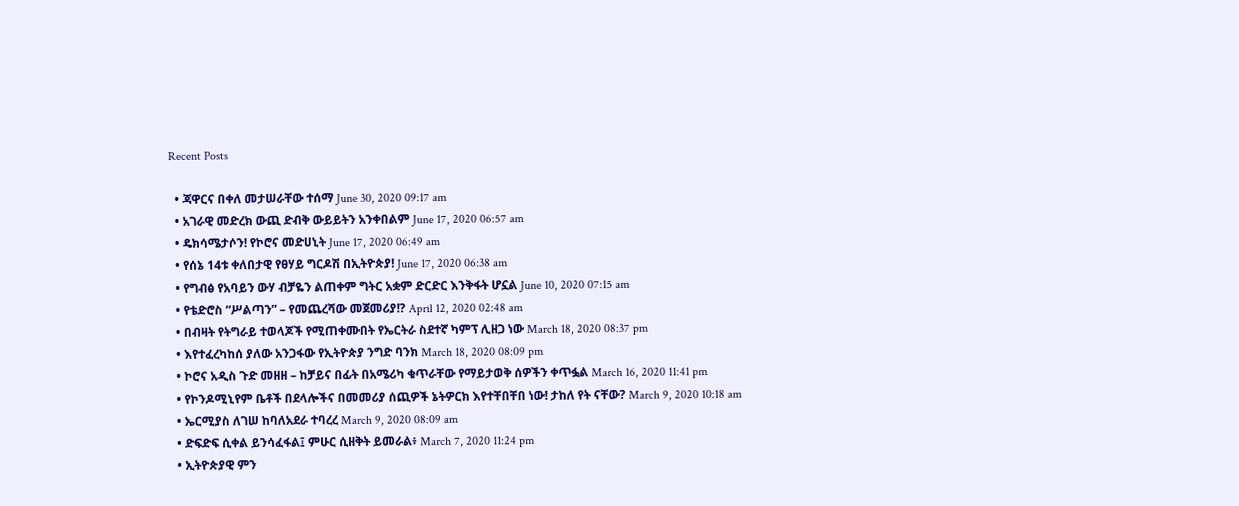Recent Posts

  • ጃዋርና በቀለ መታሠራቸው ተሰማ June 30, 2020 09:17 am
  • አገራዊ መድረክ ውጪ ድብቅ ውይይትን አንቀበልም June 17, 2020 06:57 am
  • ዴክሳሜታሶን! የኮሮና መድሀኒት June 17, 2020 06:49 am
  • የሰኔ 14ቱ ቀለበታዊ የፀሃይ ግርዶሽ በኢትዮጵያ! June 17, 2020 06:38 am
  • የግብፅ የአባይን ውሃ ብቻዬን ልጠቀም ግትር አቋም ድርድር እንቅፋት ሆኗል June 10, 2020 07:15 am
  • የቴድሮስ “ሥልጣን” – የመጨረሻው መጀመሪያ!? April 12, 2020 02:48 am
  • በብዛት የትግራይ ተወላጆች የሚጠቀሙበት የኤርትራ ስደተኛ ካምፕ ሊዘጋ ነው March 18, 2020 08:37 pm
  • እየተፈረካከሰ ያለው አንጋፋው የኢትዮጵያ ንግድ ባንክ March 18, 2020 08:09 pm
  • ኮሮና አዲስ ጉድ መዘዘ – ከቻይና በፊት በአሜሪካ ቁጥራቸው የማይታወቅ ሰዎችን ቀጥፏል March 16, 2020 11:41 pm
  • የኮንዶሚኒየም ቤቶች በደላሎችና በመመሪያ ሰጪዎች ኔትዎርክ እየተቸበቸበ ነው! ታከለ የት ናቸው? March 9, 2020 10:18 am
  • ኤርሚያስ ለገሠ ከባለአደራ ተባረረ March 9, 2020 08:09 am
  • ድፍድፍ ሲቀል ይንሳፈፋል፤ ምሁር ሲዘቅት ይመራል፥ March 7, 2020 11:24 pm
  • ኢትዮጵያዊ ምን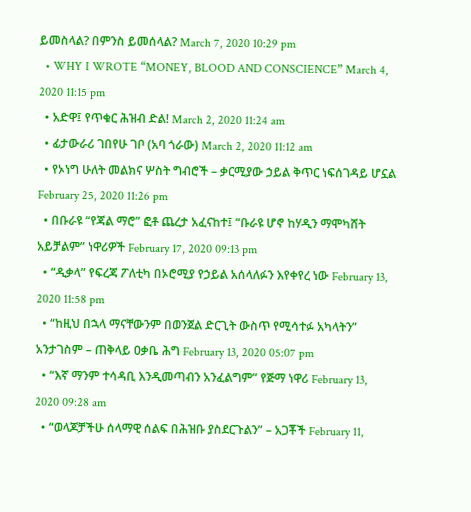ይመስላል? በምንስ ይመሰላል? March 7, 2020 10:29 pm
  • WHY I WROTE “MONEY, BLOOD AND CONSCIENCE” March 4, 2020 11:15 pm
  • አድዋ፤ የጥቁር ሕዝብ ድል! March 2, 2020 11:24 am
  • ፊታውራሪ ገበየሁ ገቦ (አባ ጎራው) March 2, 2020 11:12 am
  • የኦነግ ሁለት መልክና ሦስት ግብሮች – ቃርሚያው ኃይል ቅጥር ነፍሰገዳይ ሆኗል February 25, 2020 11:26 pm
  • በቡራዩ “የጃል ማሮ” ፎቶ ጨረታ አፈናከተ፤ “ቡራዩ ሆኖ ከሃዲን ማሞካሸት አይቻልም” ነዋሪዎች February 17, 2020 09:13 pm
  • “ዲቃላ” የፍረጃ ፖለቲካ በኦሮሚያ የኃይል አሰላለፉን እየቀየረ ነው February 13, 2020 11:58 pm
  • “ከዚህ በኋላ ማናቸውንም በወንጀል ድርጊት ውስጥ የሚሳተፉ አካላትን” አንታገስም – ጠቅላይ ዐቃቤ ሕግ February 13, 2020 05:07 pm
  • “እኛ ማንም ተሳዳቢ እንዲመጣብን አንፈልግም” የጅማ ነዋሪ February 13, 2020 09:28 am
  • “ወላጆቻችሁ ሰላማዊ ሰልፍ በሕዝቡ ያስደርጉልን” – አጋቾች February 11,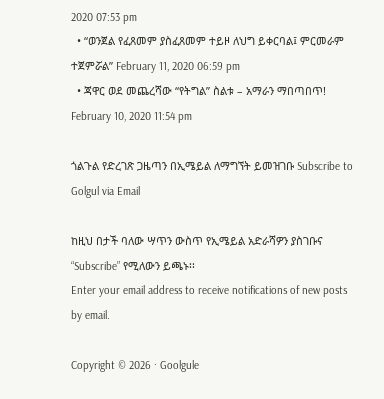2020 07:53 pm
  • “ወንጀል የፈጸመም ያስፈጸመም ተይዞ ለህግ ይቀርባል፤ ምርመራም ተጀምሯል” February 11, 2020 06:59 pm
  • ጃዋር ወደ መጨረሻው “የትግል” ስልቱ – አማራን ማበጣበጥ! February 10, 2020 11:54 pm

ጎልጉል የድረገጽ ጋዜጣን በኢሜይል ለማግኘት ይመዝገቡ Subscribe to Golgul via Email

ከዚህ በታች ባለው ሣጥን ውስጥ የኢሜይል አድራሻዎን ያስገቡና “Subscribe” የሚለውን ይጫኑ፡፡
Enter your email address to receive notifications of new posts by email.

Copyright © 2026 · Goolgule